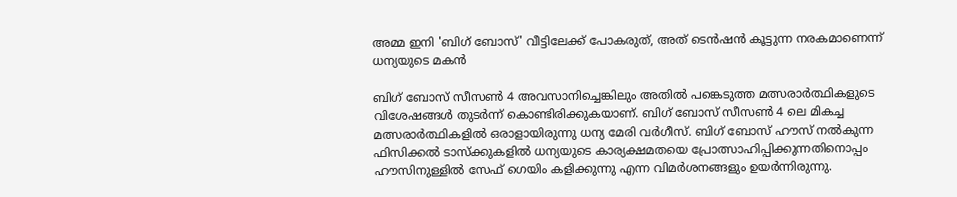അമ്മ ഇനി 'ബിഗ് ബോസ്' വീട്ടിലേക്ക് പോകരുത്, അത് ടെൻഷൻ കൂട്ടുന്ന നരകമാണെന്ന് ധന്യയുടെ മകൻ

ബിഗ് ബോസ് സീസൺ 4 അവസാനിച്ചെങ്കിലും അതിൽ പങ്കെടുത്ത മത്സരാർത്ഥികളുടെ വിശേഷങ്ങൾ തുടർന്ന് കൊണ്ടിരിക്കുകയാണ്. ബിഗ് ബോസ് സീസൺ 4 ലെ മികച്ച മത്സരാർത്ഥികളിൽ ഒരാളായിരുന്നു ധന്യ മേരി വർഗീസ്. ബിഗ് ബോസ് ഹൗസ് നൽകുന്ന ഫിസിക്കൽ ടാസ്ക്കുകളിൽ ധന്യയുടെ കാര്യക്ഷമതയെ പ്രോത്സാഹിപ്പിക്കുന്നതിനൊപ്പം ഹൗസിനുള്ളിൽ സേഫ് ഗെയിം കളിക്കുന്നു എന്ന വിമർശനങ്ങളും ഉയർന്നിരുന്നു.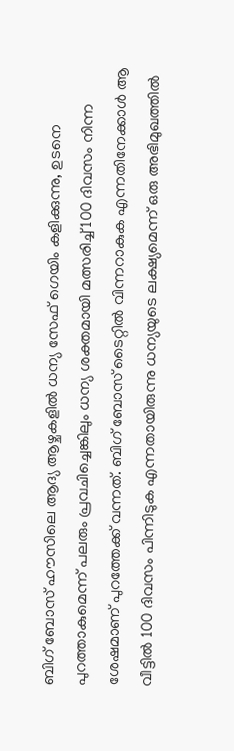ബിഗ് ബോസ് ഹൗസിലെ ആദ്യ ആഴ്ചകളിൽ ധന്യ സേഫ് ഗെയിം കളിക്കുന്നു, ഉടനെ പുറത്താകുമെന്ന് പലരും പ്രവചിച്ചെങ്കിലും ധന്യ ശക്തമായി മത്സരിച്ച് 100 ദിവസം നിന്ന ശേഷമാണ് പുറത്തേക്ക് വന്നത്. ബിഗ് ബോസ് ടൈറ്റിൽ വിന്നറാകുക എന്നതിനേക്കാൾ ആ വീട്ടിൽ 100 ദിവസം പിന്നിടുക എന്നതായിരുന്നു ധന്യയുടെ ലക്ഷ്യമെന്ന് ഒരു അഭിമുഖത്തിൽ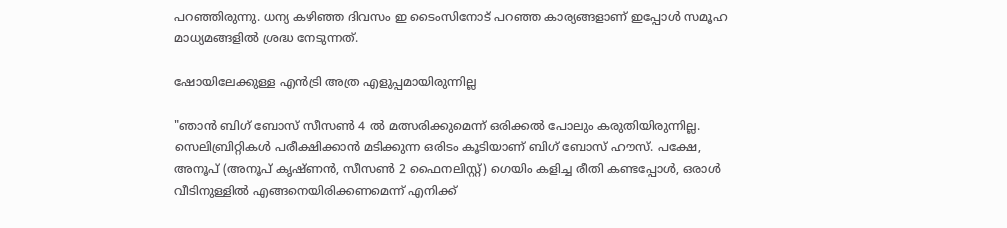പറഞ്ഞിരുന്നു. ധന്യ കഴിഞ്ഞ ദിവസം ഇ ടൈംസിനോട് പറഞ്ഞ കാര്യങ്ങളാണ് ഇപ്പോൾ സമൂഹ മാധ്യമങ്ങളിൽ ശ്രദ്ധ നേടുന്നത്.

ഷോയിലേക്കുള്ള എൻട്രി അത്ര എളുപ്പമായിരുന്നില്ല

"ഞാൻ ബിഗ് ബോസ് സീസൺ 4 ൽ മത്സരിക്കുമെന്ന് ഒരിക്കൽ പോലും കരുതിയിരുന്നില്ല. സെലിബ്രിറ്റികൾ പരീക്ഷിക്കാൻ മടിക്കുന്ന ഒരിടം കൂടിയാണ് ബിഗ് ബോസ് ഹൗസ്. പക്ഷേ, അനൂപ് (അനൂപ് കൃഷ്ണൻ, സീസൺ 2 ഫൈനലിസ്റ്റ്) ഗെയിം കളിച്ച രീതി കണ്ടപ്പോൾ, ഒരാൾ വീടിനുള്ളിൽ എങ്ങനെയിരിക്കണമെന്ന് എനിക്ക്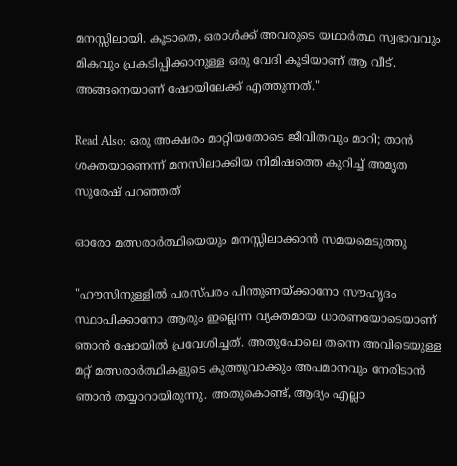മനസ്സിലായി. കൂടാതെ, ഒരാൾക്ക് അവരുടെ യഥാർത്ഥ സ്വഭാവവും മികവും പ്രകടിപ്പിക്കാനുള്ള ഒരു വേദി കൂടിയാണ് ആ വീട്. അങ്ങനെയാണ് ഷോയിലേക്ക് എത്തുന്നത്."

Read Also: ഒരു അക്ഷരം മാറ്റിയതോടെ ജീവിതവും മാറി; താന്‍ ശക്തയാണെന്ന് മനസിലാക്കിയ നിമിഷത്തെ കുറിച്ച് അമൃത സുരേഷ് പറഞ്ഞത്

ഓരോ മത്സരാർത്ഥിയെയും മനസ്സിലാക്കാൻ സമയമെടുത്തു

"ഹൗസിനുള്ളിൽ പരസ്പരം പിന്തുണയ്ക്കാനോ സൗഹൃദം സ്ഥാപിക്കാനോ ആരും ഇല്ലെന്ന വ്യക്തമായ ധാരണയോടെയാണ് ഞാൻ ഷോയിൽ പ്രവേശിച്ചത്. അതുപോലെ തന്നെ അവിടെയുള്ള മറ്റ് മത്സരാർത്ഥികളുടെ കുത്തുവാക്കും അപമാനവും നേരിടാൻ ഞാൻ തയ്യാറായിരുന്നു. അതുകൊണ്ട്, ആദ്യം എല്ലാ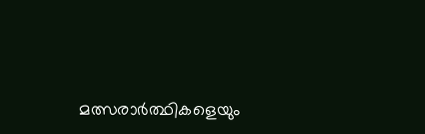മത്സരാർത്ഥികളെയും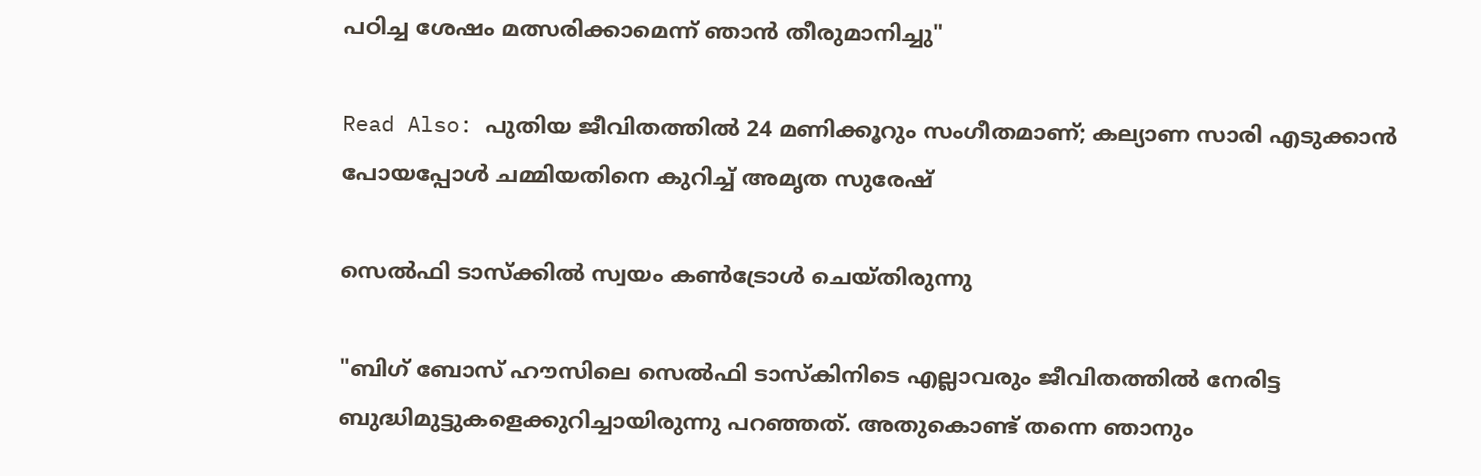പഠിച്ച ശേഷം മത്സരിക്കാമെന്ന് ഞാൻ തീരുമാനിച്ചു"

Read Also: പുതിയ ജീവിതത്തില്‍ 24 മണിക്കൂറും സംഗീതമാണ്; കല്യാണ സാരി എടുക്കാന്‍ പോയപ്പോള്‍ ചമ്മിയതിനെ കുറിച്ച് അമൃത സുരേഷ്

സെൽഫി ടാസ്ക്കിൽ സ്വയം കൺട്രോൾ ചെയ്തിരുന്നു

"ബിഗ് ബോസ് ഹൗസിലെ സെൽഫി ടാസ്‌കിനിടെ എല്ലാവരും ജീവിതത്തിൽ നേരിട്ട ബുദ്ധിമുട്ടുകളെക്കുറിച്ചായിരുന്നു പറഞ്ഞത്. അതുകൊണ്ട് തന്നെ ഞാനും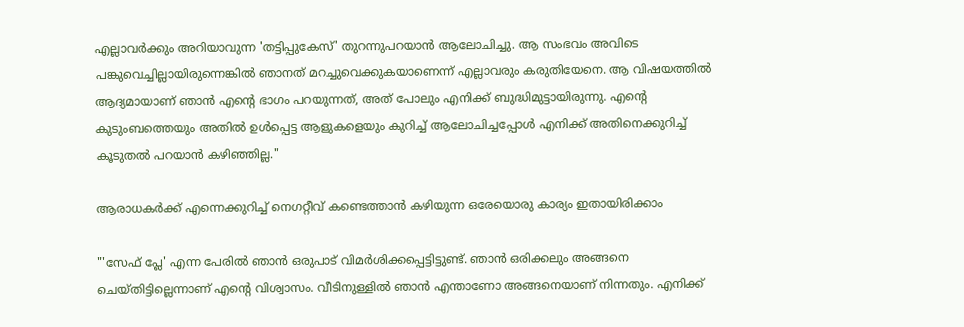എല്ലാവർക്കും അറിയാവുന്ന 'തട്ടിപ്പുകേസ്' തുറന്നുപറയാൻ ആലോചിച്ചു. ആ സംഭവം അവിടെ പങ്കുവെച്ചില്ലായിരുന്നെങ്കിൽ ഞാനത് മറച്ചുവെക്കുകയാണെന്ന് എല്ലാവരും കരുതിയേനെ. ആ വിഷയത്തിൽ ആദ്യമായാണ് ഞാൻ എന്റെ ഭാഗം പറയുന്നത്, അത് പോലും എനിക്ക് ബുദ്ധിമുട്ടായിരുന്നു. എന്റെ കുടുംബത്തെയും അതിൽ ഉൾപ്പെട്ട ആളുകളെയും കുറിച്ച് ആലോചിച്ചപ്പോൾ എനിക്ക് അതിനെക്കുറിച്ച് കൂടുതൽ പറയാൻ കഴിഞ്ഞില്ല."

ആരാധകർക്ക് എന്നെക്കുറിച്ച് നെഗറ്റീവ് കണ്ടെത്താൻ കഴിയുന്ന ഒരേയൊരു കാര്യം ഇതായിരിക്കാം

"'സേഫ് പ്ലേ' എന്ന പേരിൽ ഞാൻ ഒരുപാട് വിമർശിക്കപ്പെട്ടിട്ടുണ്ട്. ഞാൻ ഒരിക്കലും അങ്ങനെ ചെയ്തിട്ടില്ലെന്നാണ് എൻ്റെ വിശ്വാസം. വീടിനുള്ളിൽ ഞാൻ എന്താണോ അങ്ങനെയാണ് നിന്നതും. എനിക്ക്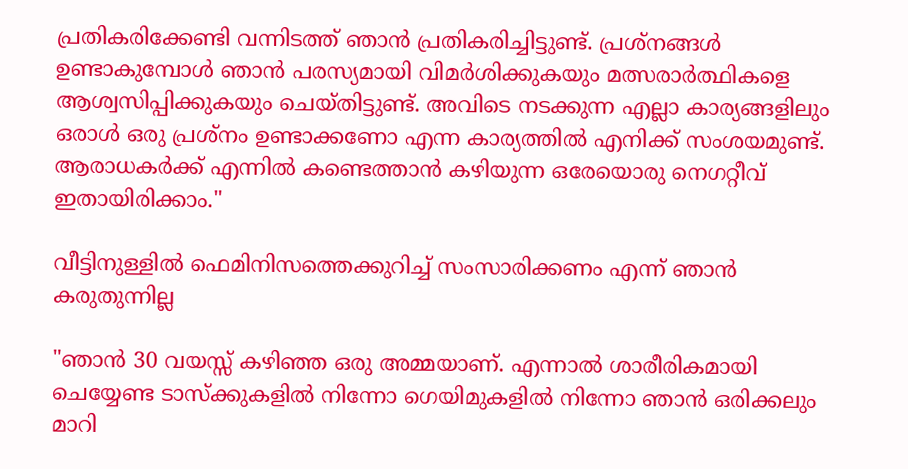പ്രതികരിക്കേണ്ടി വന്നിടത്ത് ഞാൻ പ്രതികരിച്ചിട്ടുണ്ട്. പ്രശ്‌നങ്ങൾ ഉണ്ടാകുമ്പോൾ ഞാൻ പരസ്യമായി വിമർശിക്കുകയും മത്സരാർത്ഥികളെ ആശ്വസിപ്പിക്കുകയും ചെയ്തിട്ടുണ്ട്. അവിടെ നടക്കുന്ന എല്ലാ കാര്യങ്ങളിലും ഒരാൾ ഒരു പ്രശ്നം ഉണ്ടാക്കണോ എന്ന കാര്യത്തിൽ എനിക്ക് സംശയമുണ്ട്. ആരാധകർക്ക് എന്നിൽ കണ്ടെത്താൻ കഴിയുന്ന ഒരേയൊരു നെഗറ്റീവ് ഇതായിരിക്കാം."

വീട്ടിനുള്ളിൽ ഫെമിനിസത്തെക്കുറിച്ച് സംസാരിക്കണം എന്ന് ഞാൻ കരുതുന്നില്ല

"ഞാൻ 30 വയസ്സ് കഴിഞ്ഞ ഒരു അമ്മയാണ്. എന്നാൽ ശാരീരികമായി ചെയ്യേണ്ട ടാസ്ക്കുകളിൽ നിന്നോ ഗെയിമുകളിൽ നിന്നോ ഞാൻ ഒരിക്കലും മാറി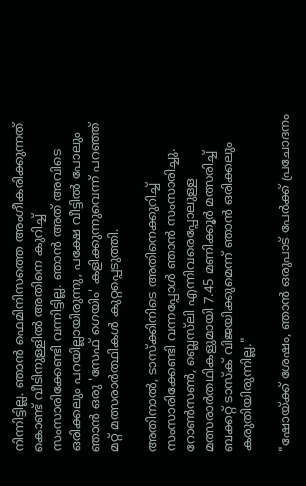നിന്നിട്ടില്ല. ഞാൻ ഫെമിനിസത്തെ അംഗീകരിക്കുന്നത് കൊണ്ട് വീടിനുള്ളിൽ അതിനെ കുറിച്ച് സംസാരിക്കേണ്ടി വന്നിട്ടില്ല. ഞാൻ അത് അവിടെ ഒരിക്കലും പറയില്ലായിരുന്നു, പക്ഷേ വീട്ടിൽ പോലും ഞാൻ ഒരു 'സേഫ് ഗെയിം' കളിക്കുന്നുവെന്ന് പറഞ്ഞ് മറ്റ് മത്സരാർത്ഥികൾ കുറ്റപ്പെടുത്തി.

അതിനാൽ, ടാസ്‌ക്കിനിടെ അതിനെക്കുറിച്ച് സംസാരിക്കേണ്ടി വന്നപ്പോൾ ഞാൻ സംസാരിച്ചു. റോൺസൺ, ബ്ലെസ്‌ലി എന്നിവരെപ്പോലുള്ള മത്സരാർതഥികളുമായി 7.45 മണിക്കൂർ മത്സരിച്ച് ബക്കറ്റ് ടാസ്‌ക് വിജയിക്കുമെന്ന് ഞാൻ ഒരിക്കലും കരുതിയിരുന്നില്ല."

"ഷോയ്ക്ക് ശേഷം, ഞാൻ ഒരുപാട് പേർക്ക് പ്രചോദനം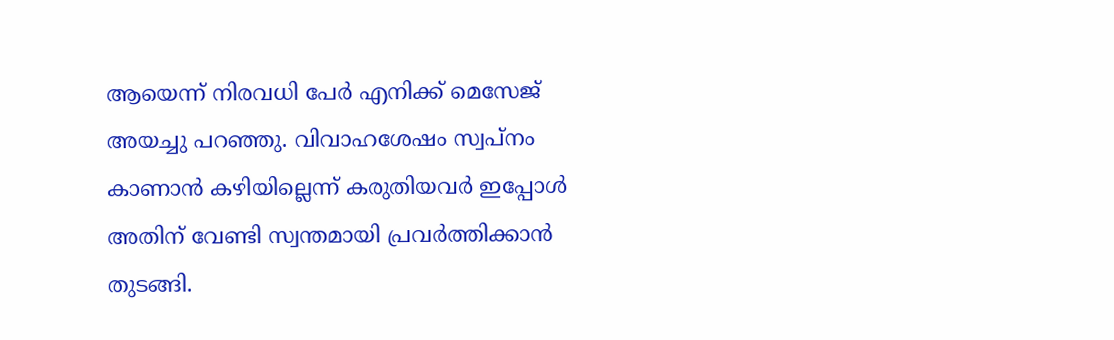ആയെന്ന് നിരവധി പേർ എനിക്ക് മെസേജ് അയച്ചു പറഞ്ഞു. വിവാഹശേഷം സ്വപ്‌നം കാണാൻ കഴിയില്ലെന്ന് കരുതിയവർ ഇപ്പോൾ അതിന് വേണ്ടി സ്വന്തമായി പ്രവർത്തിക്കാൻ തുടങ്ങി.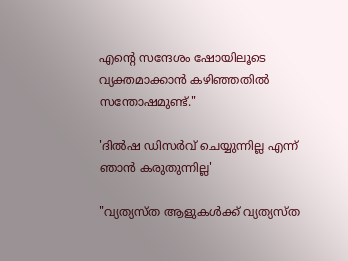എന്റെ സന്ദേശം ഷോയിലൂടെ വ്യക്തമാക്കാൻ കഴിഞ്ഞതിൽ സന്തോഷമുണ്ട്."

'ദിൽഷ ഡിസർവ് ചെയ്യുന്നില്ല എന്ന് ഞാൻ കരുതുന്നില്ല'

"വ്യത്യസ്ത ആളുകൾക്ക് വ്യത്യസ്ത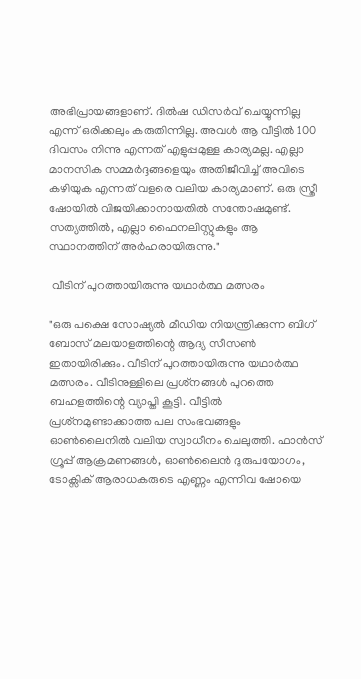അഭിപ്രായങ്ങളാണ്. ദിൽഷ ഡിസർവ് ചെയ്യുന്നില്ല എന്ന് ഒരിക്കലും കരുതിന്നില്ല. അവൾ ആ വീട്ടിൽ 100 ദിവസം നിന്നു എന്നത് എളുപ്പമുള്ള കാര്യമല്ല. എല്ലാ മാനസിക സമ്മർദ്ദങ്ങളെയും അതിജീവിച്ച് അവിടെ കഴിയുക എന്നത് വളരെ വലിയ കാര്യമാണ്. ഒരു സ്ത്രീ ഷോയിൽ വിജയിക്കാനായതിൽ സന്തോഷമുണ്ട്. സത്യത്തിൽ, എല്ലാ ഫൈനലിസ്റ്റുകളും ആ സ്ഥാനത്തിന് അർഹരായിരുന്നു."

 വീടിന് പുറത്തായിരുന്നു യഥാർത്ഥ മത്സരം

"ഒരു പക്ഷെ സോഷ്യൽ മീഡിയ നിയന്ത്രിക്കുന്ന ബിഗ് ബോസ് മലയാളത്തിന്റെ ആദ്യ സീസൺ ഇതായിരിക്കും. വീടിന് പുറത്തായിരുന്നു യഥാർത്ഥ മത്സരം. വീടിനുള്ളിലെ പ്രശ്‌നങ്ങൾ പുറത്തെ ബഹളത്തിന്റെ വ്യാപ്തി കൂട്ടി. വീട്ടിൽ പ്രശ്‌നമുണ്ടാക്കാത്ത പല സംഭവങ്ങളും ഓൺലൈനിൽ വലിയ സ്വാധീനം ചെലുത്തി. ഫാൻസ് ഗ്രൂപ്പ് ആക്രമണങ്ങൾ, ഓൺലൈൻ ദുരുപയോഗം, ടോക്സിക് ആരാധകരുടെ എണ്ണം എന്നിവ ഷോയെ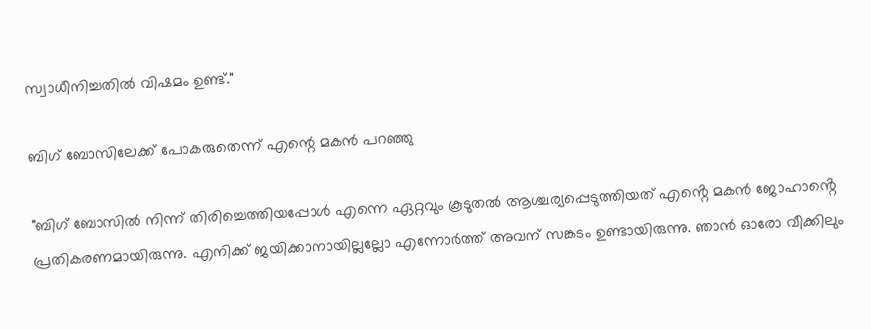സ്വാധീനിച്ചതിൽ വിഷമം ഉണ്ട്."

ബിഗ് ബോസിലേക്ക് പോകരുതെന്ന് എന്റെ മകൻ പറഞ്ഞു

"ബിഗ് ബോസിൽ നിന്ന് തിരിച്ചെത്തിയപ്പോൾ എന്നെ ഏറ്റവും കൂടുതൽ ആശ്ചര്യപ്പെടുത്തിയത് എൻ്റെ മകൻ ജോഹാൻ്റെ പ്രതികരണമായിരുന്നു. എനിക്ക് ജയിക്കാനായില്ലല്ലോ എന്നോർത്ത് അവന് സങ്കടം ഉണ്ടായിരുന്നു. ഞാൻ ഓരോ വീക്കിലും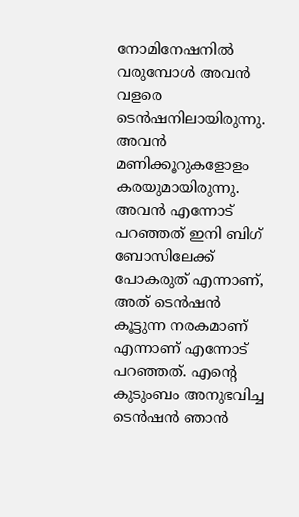നോമിനേഷനിൽ വരുമ്പോൾ അവൻ വളരെ ടെൻഷനിലായിരുന്നു. അവൻ മണിക്കൂറുകളോളം കരയുമായിരുന്നു. അവൻ എന്നോട് പറഞ്ഞത് ഇനി ബിഗ് ബോസിലേക്ക് പോകരുത് എന്നാണ്, അത് ടെൻഷൻ കൂട്ടുന്ന നരകമാണ് എന്നാണ് എന്നോട് പറഞ്ഞത്. എന്റെ കുടുംബം അനുഭവിച്ച ടെൻഷൻ ഞാൻ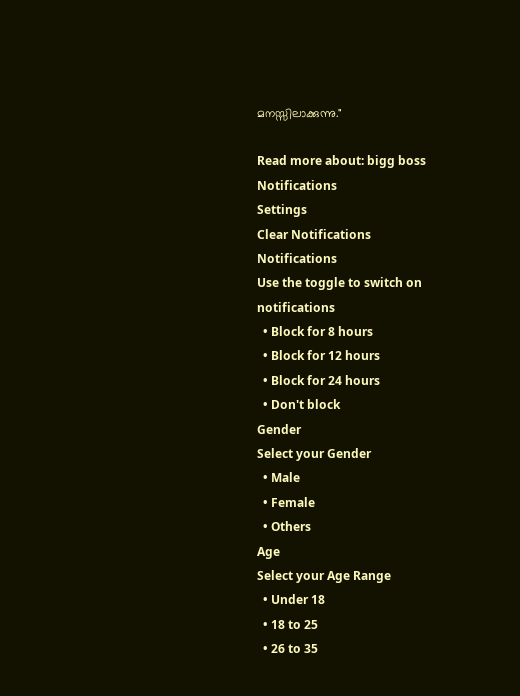മനസ്സിലാക്കുന്നു."

Read more about: bigg boss
Notifications
Settings
Clear Notifications
Notifications
Use the toggle to switch on notifications
  • Block for 8 hours
  • Block for 12 hours
  • Block for 24 hours
  • Don't block
Gender
Select your Gender
  • Male
  • Female
  • Others
Age
Select your Age Range
  • Under 18
  • 18 to 25
  • 26 to 35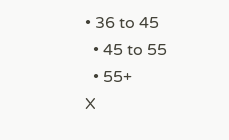• 36 to 45
  • 45 to 55
  • 55+
X